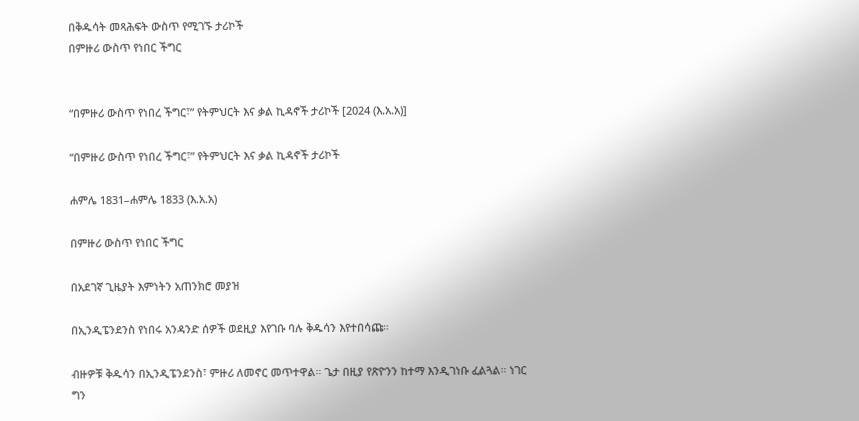በቅዱሳት መጻሕፍት ውስጥ የሚገኙ ታሪኮች
በምዙሪ ውስጥ የነበር ችግር


“በምዙሪ ውስጥ የነበረ ችግር፣” የትምህርት እና ቃል ኪዳኖች ታሪኮች [2024 (እ.አ.አ)]

“በምዙሪ ውስጥ የነበረ ችግር፣” የትምህርት እና ቃል ኪዳኖች ታሪኮች

ሐምሌ 1831–ሐምሌ 1833 (እ.አ.አ)

በምዙሪ ውስጥ የነበር ችግር

በአደገኛ ጊዜያት እምነትን አጠንክሮ መያዝ

በኢንዲፔንደንስ የነበሩ አንዳንድ ሰዎች ወደዚያ እየገቡ ባሉ ቅዱሳን እየተበሳጩ።

ብዙዎቹ ቅዱሳን በኢንዲፔንደንስ፣ ምዙሪ ለመኖር መጥተዋል። ጌታ በዚያ የጽዮንን ከተማ እንዲገነቡ ፈልጓል። ነገር ግን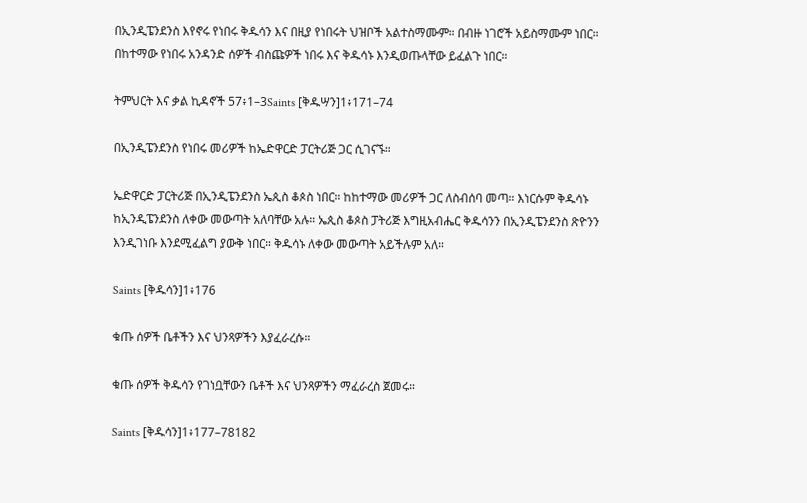በኢንዲፔንደንስ እየኖሩ የነበሩ ቅዱሳን እና በዚያ የነበሩት ህዝቦች አልተስማሙም። በብዙ ነገሮች አይስማሙም ነበር። በከተማው የነበሩ አንዳንድ ሰዎች ብስጩዎች ነበሩ እና ቅዱሳኑ እንዲወጡላቸው ይፈልጉ ነበር።

ትምህርት እና ቃል ኪዳኖች 57፥1–3Saints [ቅዱሣን]1፥171–74

በኢንዲፔንደንስ የነበሩ መሪዎች ከኤድዋርድ ፓርትሪጅ ጋር ሲገናኙ።

ኤድዋርድ ፓርትሪጅ በኢንዲፔንደንስ ኤጲስ ቆጶስ ነበር። ከከተማው መሪዎች ጋር ለስብሰባ መጣ። እነርሱም ቅዱሳኑ ከኢንዲፔንደንስ ለቀው መውጣት አለባቸው አሉ። ኤጲስ ቆጶስ ፓትሪጅ እግዚአብሔር ቅዱሳንን በኢንዲፔንደንስ ጽዮንን እንዲገነቡ እንደሚፈልግ ያውቅ ነበር። ቅዱሳኑ ለቀው መውጣት አይችሉም አለ።

Saints [ቅዱሳን]1፥176

ቁጡ ሰዎች ቤቶችን እና ህንጻዎችን እያፈራረሱ።

ቁጡ ሰዎች ቅዱሳን የገነቧቸውን ቤቶች እና ህንጻዎችን ማፈራረስ ጀመሩ።

Saints [ቅዱሳን]1፥177–78182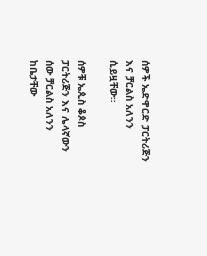ሰዎች ኤድዋርድ ፓርትሪጅን እና ቻርልስ አለንን ሲይዟቸው።

ሰዎቹ ኤጲስ ቆጶስ ፓርትሪጅን እና ሌላኛውን ሰው ቻርልስ አለንን ከቤታቸው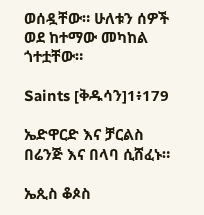ወሰዷቸው። ሁለቱን ሰዎች ወደ ከተማው መካከል ጎተቷቸው።

Saints [ቅዱሳን]1፥179

ኤድዋርድ እና ቻርልስ በሬንጅ እና በላባ ሲሸፈኑ።

ኤጲስ ቆጶስ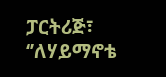ፓርትሪጅ፣ ‘’ለሃይማኖቴ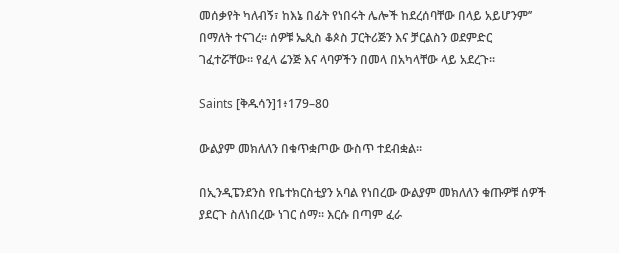መሰቃየት ካለብኝ፣ ከእኔ በፊት የነበሩት ሌሎች ከደረሰባቸው በላይ አይሆንም’’ በማለት ተናገረ። ሰዎቹ ኤጲስ ቆጶስ ፓርትሪጅን እና ቻርልስን ወደምድር ገፈተሯቸው። የፈላ ሬንጅ እና ላባዎችን በመላ በአካላቸው ላይ አደረጉ።

Saints [ቅዱሳን]1፥179–80

ውልያም መክለለን በቁጥቋጦው ውስጥ ተደብቋል።

በኢንዲፔንደንስ የቤተክርስቲያን አባል የነበረው ውልያም መክለለን ቁጡዎቹ ሰዎች ያደርጉ ስለነበረው ነገር ሰማ። እርሱ በጣም ፈራ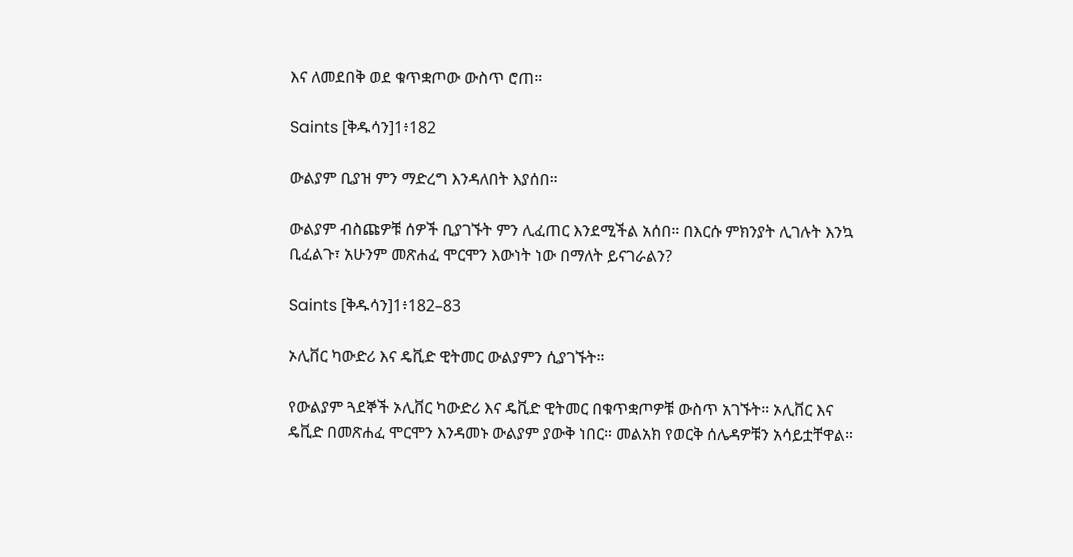እና ለመደበቅ ወደ ቁጥቋጦው ውስጥ ሮጠ።

Saints [ቅዱሳን]1፥182

ውልያም ቢያዝ ምን ማድረግ እንዳለበት እያሰበ።

ውልያም ብስጩዎቹ ሰዎች ቢያገኙት ምን ሊፈጠር እንደሚችል አሰበ። በእርሱ ምክንያት ሊገሉት እንኳ ቢፈልጉ፣ አሁንም መጽሐፈ ሞርሞን እውነት ነው በማለት ይናገራልን?

Saints [ቅዱሳን]1፥182–83

ኦሊቨር ካውድሪ እና ዴቪድ ዊትመር ውልያምን ሲያገኙት።

የውልያም ጓደኞች ኦሊቨር ካውድሪ እና ዴቪድ ዊትመር በቁጥቋጦዎቹ ውስጥ አገኙት። ኦሊቨር እና ዴቪድ በመጽሐፈ ሞርሞን እንዳመኑ ውልያም ያውቅ ነበር። መልአክ የወርቅ ሰሌዳዎቹን አሳይቷቸዋል።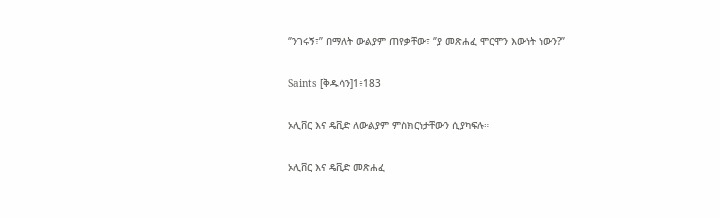‘’ንገሩኝ፣’’ በማለት ውልያም ጠየቃቸው፣ ‘’ያ መጽሐፈ ሞርሞን እውነት ነውን?’’

Saints [ቅዱሳን]1፥183

ኦሊቨር እና ዴቪድ ለውልያም ምስክርነታቸውን ሲያካፍሉ።

ኦሊቨር እና ዴቪድ መጽሐፈ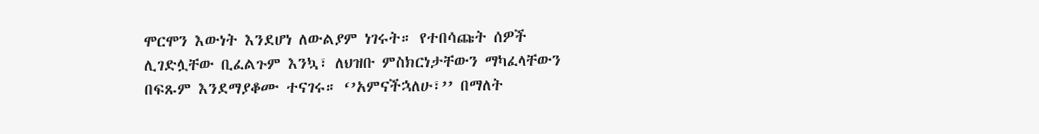ሞርሞን እውነት እንደሆነ ለውልያም ነገሩት። የተበሳጩት ሰዎች ሊገድሏቸው ቢፈልጉም እንኳ፣ ለህዝቡ ምስክርነታቸውን ማካፈላቸውን በፍጹም እንደማያቆሙ ተናገሩ። ‘’አምናችኋለሁ፣’’ በማለት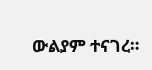ውልያም ተናገረ።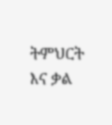ትምህርት እና ቃል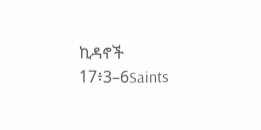ኪዳኖች 17፥3–6Saints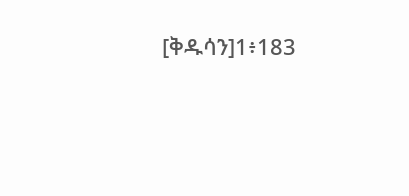[ቅዱሳን]1፥183